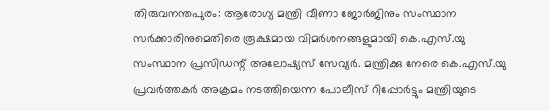തിരുവനന്തപുരം: ആരോഗ്യ മന്ത്രി വീണാ ജോർജിനും സംസ്ഥാന സർക്കാരിനുമെതിരെ രൂക്ഷമായ വിമർശനങ്ങളുമായി കെ.എസ്.യു സംസ്ഥാന പ്രസിഡന്റ് അലോഷ്യസ് സേവ്യർ. മന്ത്രിക്കു നേരെ കെ.എസ്.യു പ്രവർത്തകർ അക്രമം നടത്തിയെന്ന പോലീസ് റിപ്പോർട്ടും മന്ത്രിയുടെ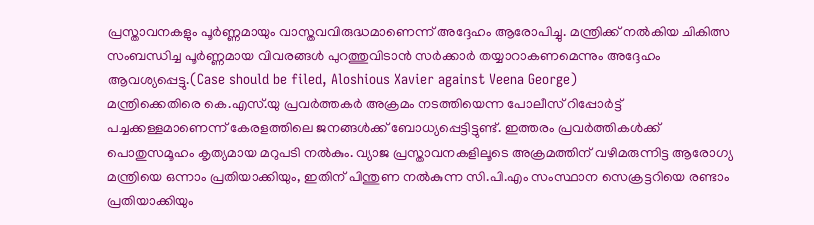പ്രസ്താവനകളും പൂർണ്ണമായും വാസ്തവവിരുദ്ധമാണെന്ന് അദ്ദേഹം ആരോപിച്ചു. മന്ത്രിക്ക് നൽകിയ ചികിത്സ സംബന്ധിച്ച പൂർണ്ണമായ വിവരങ്ങൾ പുറത്തുവിടാൻ സർക്കാർ തയ്യാറാകണമെന്നും അദ്ദേഹം ആവശ്യപ്പെട്ടു.(Case should be filed, Aloshious Xavier against Veena George)
മന്ത്രിക്കെതിരെ കെ.എസ്.യു പ്രവർത്തകർ അക്രമം നടത്തിയെന്ന പോലീസ് റിപ്പോർട്ട് പച്ചക്കള്ളമാണെന്ന് കേരളത്തിലെ ജനങ്ങൾക്ക് ബോധ്യപ്പെട്ടിട്ടുണ്ട്. ഇത്തരം പ്രവർത്തികൾക്ക് പൊതുസമൂഹം കൃത്യമായ മറുപടി നൽകും. വ്യാജ പ്രസ്താവനകളിലൂടെ അക്രമത്തിന് വഴിമരുന്നിട്ട ആരോഗ്യ മന്ത്രിയെ ഒന്നാം പ്രതിയാക്കിയും, ഇതിന് പിന്തുണ നൽകുന്ന സി.പി.എം സംസ്ഥാന സെക്രട്ടറിയെ രണ്ടാം പ്രതിയാക്കിയും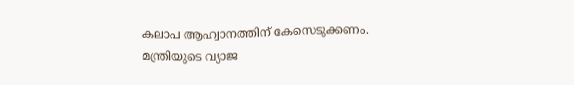കലാപ ആഹ്വാനത്തിന് കേസെടുക്കണം.
മന്ത്രിയുടെ വ്യാജ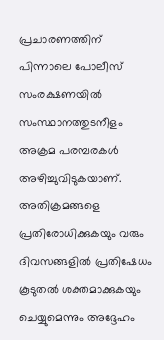പ്രചാരണത്തിന് പിന്നാലെ പോലീസ് സംരക്ഷണയിൽ സംസ്ഥാനത്തുടനീളം അക്രമ പരമ്പരകൾ അഴിച്ചുവിടുകയാണ്. അതിക്രമങ്ങളെ പ്രതിരോധിക്കുകയും വരും ദിവസങ്ങളിൽ പ്രതിഷേധം കൂടുതൽ ശക്തമാക്കുകയും ചെയ്യുമെന്നും അദ്ദേഹം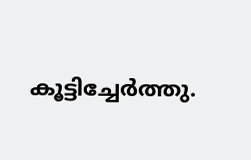കൂട്ടിച്ചേർത്തു.